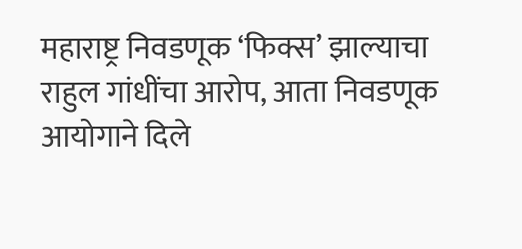महाराष्ट्र निवडणूक ‘फिक्स’ झाल्याचा राहुल गांधींचा आरोप, आता निवडणूक आयोगाने दिले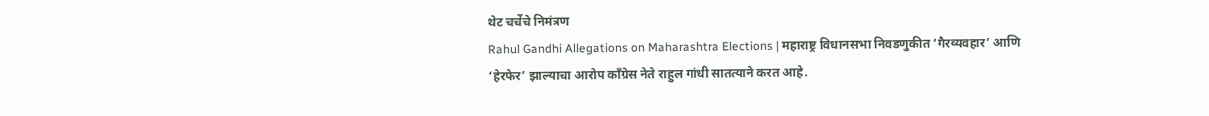थेट चर्चेचे निमंत्रण
Rahul Gandhi Allegations on Maharashtra Elections | महाराष्ट्र विधानसभा निवडणुकीत ‘गैरव्यवहार’ आणि ‘हेरफेर’ झाल्याचा आरोप काँग्रेस नेते राहुल गांधी सातत्याने करत आहे.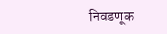निवडणूक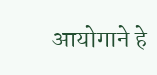आयोगाने हे